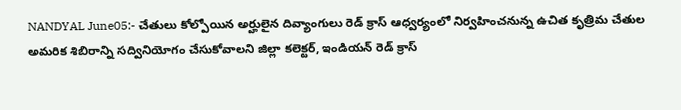NANDYAL June05:- చేతులు కోల్పోయిన అర్హులైన దివ్యాంగులు రెడ్ క్రాస్ ఆధ్వర్యంలో నిర్వహించనున్న ఉచిత కృత్రిమ చేతుల అమరిక శిబిరాన్ని సద్వినియోగం చేసుకోవాలని జిల్లా కలెక్టర్, ఇండియన్ రెడ్ క్రాస్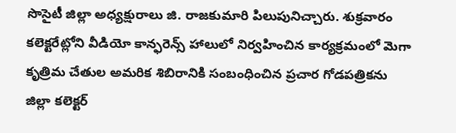సొసైటీ జిల్లా అధ్యక్షురాలు జి. రాజకుమారి పిలుపునిచ్చారు. శుక్రవారం కలెక్టరేట్లోని వీడియో కాన్ఫరెన్స్ హాలులో నిర్వహించిన కార్యక్రమంలో మెగా కృత్రిమ చేతుల అమరిక శిబిరానికి సంబంధించిన ప్రచార గోడపత్రికను జిల్లా కలెక్టర్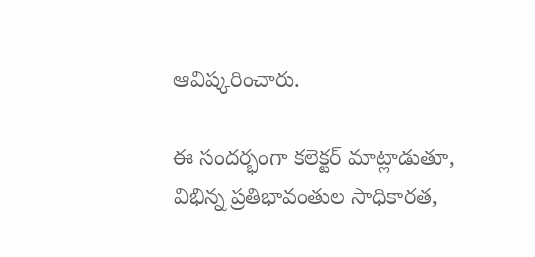ఆవిష్కరించారు.

ఈ సందర్భంగా కలెక్టర్ మాట్లాడుతూ, విభిన్న ప్రతిభావంతుల సాధికారత,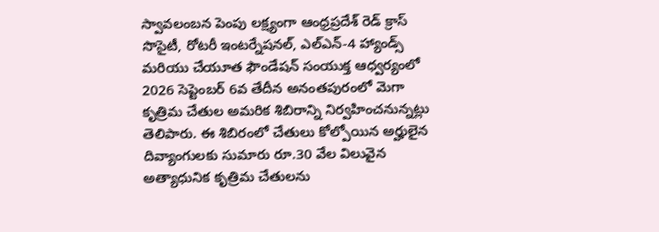స్వావలంబన పెంపు లక్ష్యంగా ఆంధ్రప్రదేశ్ రెడ్ క్రాస్ సొసైటీ, రోటరీ ఇంటర్నేషనల్, ఎల్ఎన్-4 హ్యాండ్స్ మరియు చేయూత ఫౌండేషన్ సంయుక్త ఆధ్వర్యంలో 2026 సెప్టెంబర్ 6వ తేదీన అనంతపురంలో మెగా కృత్రిమ చేతుల అమరిక శిబిరాన్ని నిర్వహించనున్నట్లు తెలిపారు. ఈ శిబిరంలో చేతులు కోల్పోయిన అర్హులైన దివ్యాంగులకు సుమారు రూ.30 వేల విలువైన అత్యాధునిక కృత్రిమ చేతులను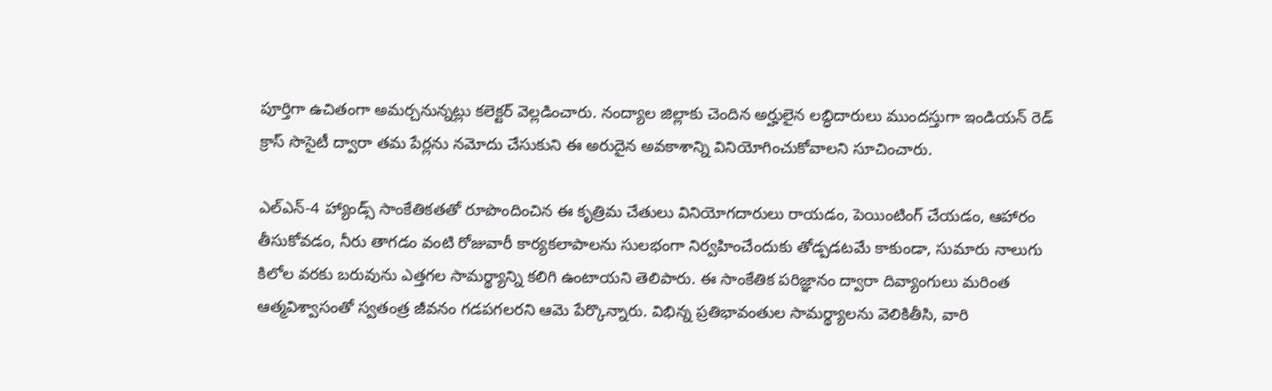పూర్తిగా ఉచితంగా అమర్చనున్నట్లు కలెక్టర్ వెల్లడించారు. నంద్యాల జిల్లాకు చెందిన అర్హులైన లబ్ధిదారులు ముందస్తుగా ఇండియన్ రెడ్ క్రాస్ సొసైటీ ద్వారా తమ పేర్లను నమోదు చేసుకుని ఈ అరుదైన అవకాశాన్ని వినియోగించుకోవాలని సూచించారు.

ఎల్ఎన్-4 హ్యాండ్స్ సాంకేతికతతో రూపొందించిన ఈ కృత్రిమ చేతులు వినియోగదారులు రాయడం, పెయింటింగ్ చేయడం, ఆహారం తీసుకోవడం, నీరు తాగడం వంటి రోజువారీ కార్యకలాపాలను సులభంగా నిర్వహించేందుకు తోడ్పడటమే కాకుండా, సుమారు నాలుగు కిలోల వరకు బరువును ఎత్తగల సామర్థ్యాన్ని కలిగి ఉంటాయని తెలిపారు. ఈ సాంకేతిక పరిజ్ఞానం ద్వారా దివ్యాంగులు మరింత ఆత్మవిశ్వాసంతో స్వతంత్ర జీవనం గడపగలరని ఆమె పేర్కొన్నారు. విభిన్న ప్రతిభావంతుల సామర్థ్యాలను వెలికితీసి, వారి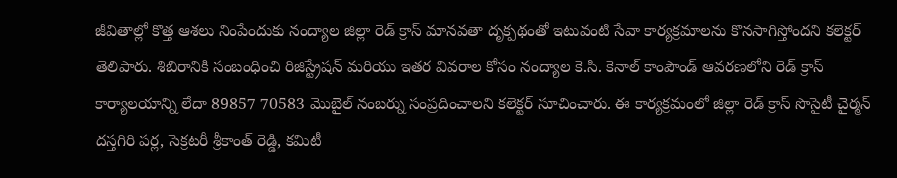జీవితాల్లో కొత్త ఆశలు నింపేందుకు నంద్యాల జిల్లా రెడ్ క్రాస్ మానవతా దృక్పథంతో ఇటువంటి సేవా కార్యక్రమాలను కొనసాగిస్తోందని కలెక్టర్ తెలిపారు. శిబిరానికి సంబంధించి రిజిస్ట్రేషన్ మరియు ఇతర వివరాల కోసం నంద్యాల కె.సి. కెనాల్ కాంపౌండ్ ఆవరణలోని రెడ్ క్రాస్ కార్యాలయాన్ని లేదా 89857 70583 మొబైల్ నంబర్ను సంప్రదించాలని కలెక్టర్ సూచించారు. ఈ కార్యక్రమంలో జిల్లా రెడ్ క్రాస్ సొసైటీ చైర్మన్ దస్తగిరి పర్ల, సెక్రటరీ శ్రీకాంత్ రెడ్డి, కమిటీ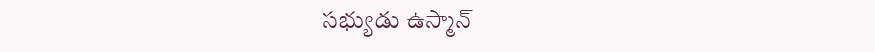సభ్యుడు ఉస్మాన్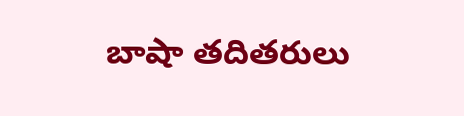బాషా తదితరులు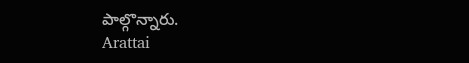పాల్గొన్నారు.
Arattai